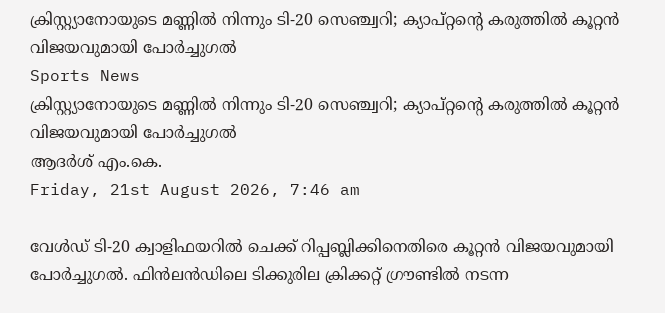ക്രിസ്റ്റ്യാനോയുടെ മണ്ണില്‍ നിന്നും ടി-20 സെഞ്ച്വറി; ക്യാപ്റ്റന്റെ കരുത്തില്‍ കൂറ്റന്‍ വിജയവുമായി പോര്‍ച്ചുഗല്‍
Sports News
ക്രിസ്റ്റ്യാനോയുടെ മണ്ണില്‍ നിന്നും ടി-20 സെഞ്ച്വറി; ക്യാപ്റ്റന്റെ കരുത്തില്‍ കൂറ്റന്‍ വിജയവുമായി പോര്‍ച്ചുഗല്‍
ആദർശ് എം.കെ.
Friday, 21st August 2026, 7:46 am

വേള്‍ഡ് ടി-20 ക്വാളിഫയറില്‍ ചെക്ക് റിപ്പബ്ലിക്കിനെതിരെ കൂറ്റന്‍ വിജയവുമായി പോര്‍ച്ചുഗല്‍. ഫിന്‍ലന്‍ഡിലെ ടിക്കുരില ക്രിക്കറ്റ് ഗ്രൗണ്ടില്‍ നടന്ന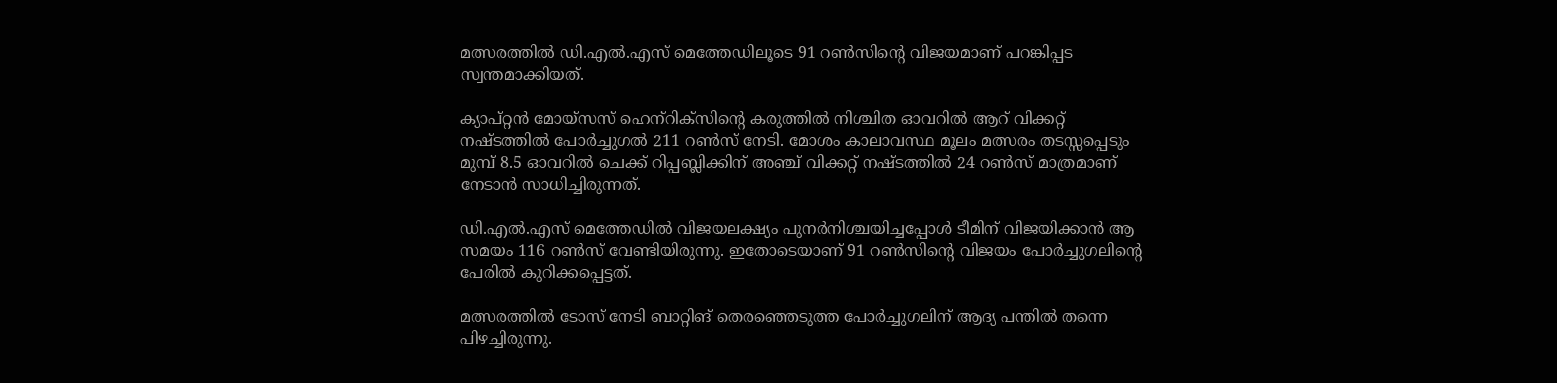മത്സരത്തില്‍ ഡി.എല്‍.എസ് മെത്തേഡിലൂടെ 91 റണ്‍സിന്റെ വിജയമാണ് പറങ്കിപ്പട സ്വന്തമാക്കിയത്.

ക്യാപ്റ്റന്‍ മോയ്‌സസ് ഹെന്‌റിക്‌സിന്റെ കരുത്തില്‍ നിശ്ചിത ഓവറില്‍ ആറ് വിക്കറ്റ് നഷ്ടത്തില്‍ പോര്‍ച്ചുഗല്‍ 211 റണ്‍സ് നേടി. മോശം കാലാവസ്ഥ മൂലം മത്സരം തടസ്സപ്പെടും മുമ്പ് 8.5 ഓവറില്‍ ചെക്ക് റിപ്പബ്ലിക്കിന് അഞ്ച് വിക്കറ്റ് നഷ്ടത്തില്‍ 24 റണ്‍സ് മാത്രമാണ് നേടാന്‍ സാധിച്ചിരുന്നത്.

ഡി.എല്‍.എസ് മെത്തേഡില്‍ വിജയലക്ഷ്യം പുനര്‍നിശ്ചയിച്ചപ്പോള്‍ ടീമിന് വിജയിക്കാന്‍ ആ സമയം 116 റണ്‍സ് വേണ്ടിയിരുന്നു. ഇതോടെയാണ് 91 റണ്‍സിന്റെ വിജയം പോര്‍ച്ചുഗലിന്റെ പേരില്‍ കുറിക്കപ്പെട്ടത്.

മത്സരത്തില്‍ ടോസ് നേടി ബാറ്റിങ് തെരഞ്ഞെടുത്ത പോര്‍ച്ചുഗലിന് ആദ്യ പന്തില്‍ തന്നെ പിഴച്ചിരുന്നു.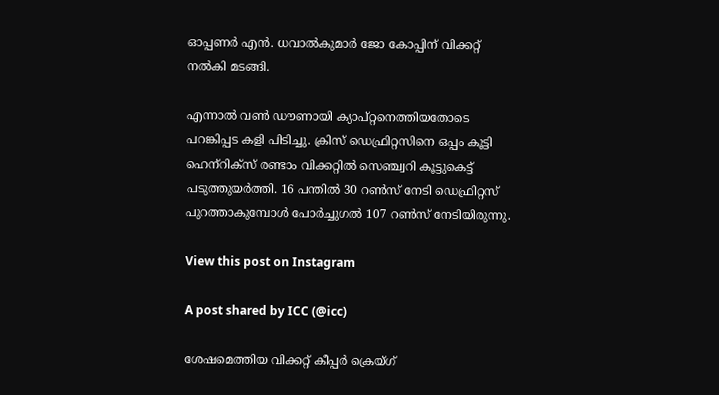ഓപ്പണര്‍ എന്‍. ധവാല്‍കുമാര്‍ ജോ കോപ്പിന് വിക്കറ്റ് നല്‍കി മടങ്ങി.

എന്നാല്‍ വണ്‍ ഡൗണായി ക്യാപ്റ്റനെത്തിയതോടെ പറങ്കിപ്പട കളി പിടിച്ചു. ക്രിസ് ഡെഫ്രിറ്റസിനെ ഒപ്പം കൂട്ടി ഹെന്‌റിക്‌സ് രണ്ടാം വിക്കറ്റില്‍ സെഞ്ച്വറി കൂട്ടുകെട്ട് പടുത്തുയര്‍ത്തി. 16 പന്തില്‍ 30 റണ്‍സ് നേടി ഡെഫ്രിറ്റസ് പുറത്താകുമ്പോള്‍ പോര്‍ച്ചുഗല്‍ 107 റണ്‍സ് നേടിയിരുന്നു.

View this post on Instagram

A post shared by ICC (@icc)

ശേഷമെത്തിയ വിക്കറ്റ് കീപ്പര്‍ ക്രെയ്ഗ്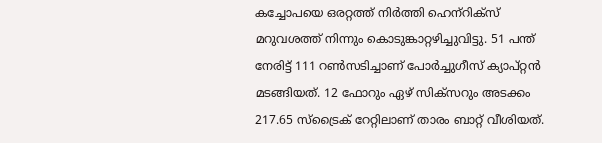കച്ചോപയെ ഒരറ്റത്ത് നിര്‍ത്തി ഹെന്‌റിക്‌സ് മറുവശത്ത് നിന്നും കൊടുങ്കാറ്റഴിച്ചുവിട്ടു. 51 പന്ത് നേരിട്ട് 111 റണ്‍സടിച്ചാണ് പോര്‍ച്ചുഗീസ് ക്യാപ്റ്റന്‍ മടങ്ങിയത്. 12 ഫോറും ഏഴ് സിക്‌സറും അടക്കം 217.65 സ്‌ട്രൈക് റേറ്റിലാണ് താരം ബാറ്റ് വീശിയത്.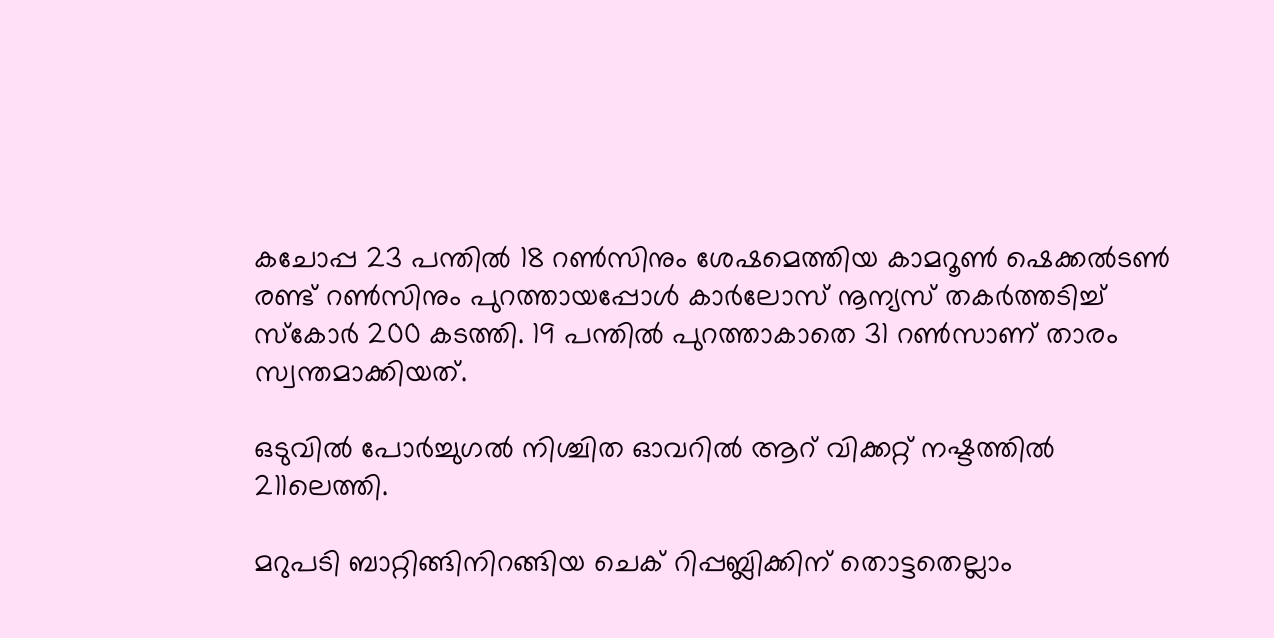കചോപ്പ 23 പന്തില്‍ 18 റണ്‍സിനും ശേഷമെത്തിയ കാമറൂണ്‍ ഷെക്കല്‍ടണ്‍ രണ്ട് റണ്‍സിനും പുറത്തായപ്പോള്‍ കാര്‍ലോസ് നൂന്യസ് തകര്‍ത്തടിച്ച് സ്‌കോര്‍ 200 കടത്തി. 19 പന്തില്‍ പുറത്താകാതെ 31 റണ്‍സാണ് താരം സ്വന്തമാക്കിയത്.

ഒടുവില്‍ പോര്‍ച്ചുഗല്‍ നിശ്ചിത ഓവറില്‍ ആറ് വിക്കറ്റ് നഷ്ടത്തില്‍ 211ലെത്തി.

മറുപടി ബാറ്റിങ്ങിനിറങ്ങിയ ചെക് റിപ്പബ്ലിക്കിന് തൊട്ടതെല്ലാം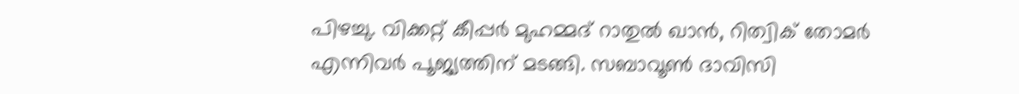പിഴച്ചു. വിക്കറ്റ് കീപ്പര്‍ മുഹമ്മദ് റാതുല്‍ ഖാന്‍, റിത്വിക് തോമര്‍ എന്നിവര്‍ പൂജ്യത്തിന് മടങ്ങി. സബാവൂണ്‍ ദാവിസി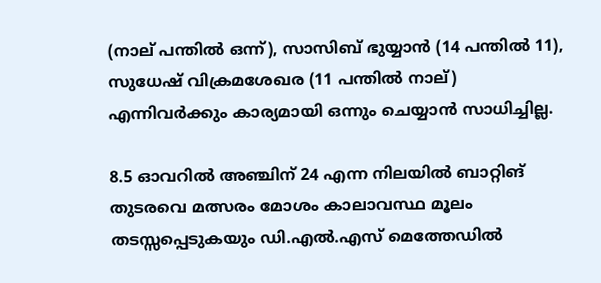(നാല് പന്തില്‍ ഒന്ന്), സാസിബ് ഭുയ്യാന്‍ (14 പന്തില്‍ 11), സുധേഷ് വിക്രമശേഖര (11 പന്തില്‍ നാല്) എന്നിവര്‍ക്കും കാര്യമായി ഒന്നും ചെയ്യാന്‍ സാധിച്ചില്ല.

8.5 ഓവറില്‍ അഞ്ചിന് 24 എന്ന നിലയില്‍ ബാറ്റിങ് തുടരവെ മത്സരം മോശം കാലാവസ്ഥ മൂലം തടസ്സപ്പെടുകയും ഡി.എല്‍.എസ് മെത്തേഡില്‍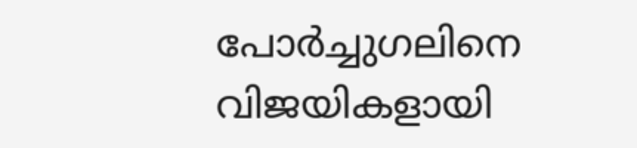പോര്‍ച്ചുഗലിനെ വിജയികളായി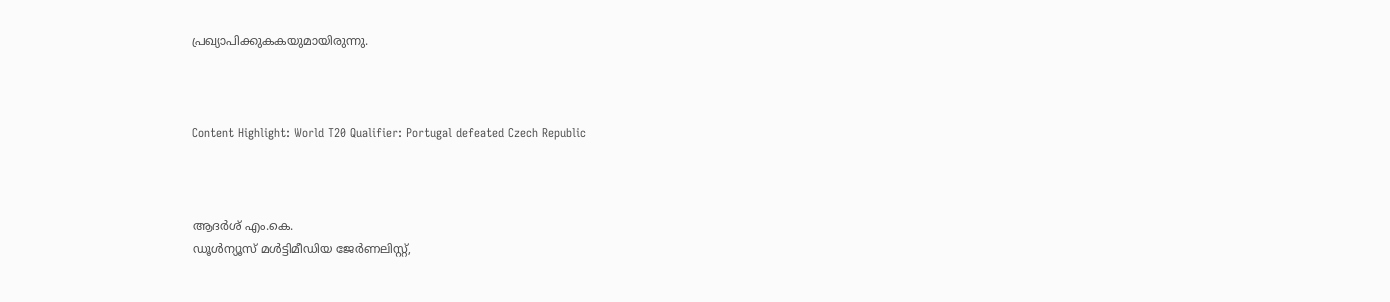പ്രഖ്യാപിക്കുകകയുമായിരുന്നു.



Content Highlight: World T20 Qualifier: Portugal defeated Czech Republic



ആദർശ് എം.കെ.
ഡൂള്‍ന്യൂസ് മള്‍ട്ടിമീഡിയ ജേര്‍ണലിസ്റ്റ്,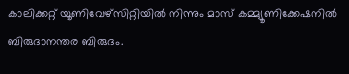കാലിക്കറ്റ് യൂണിവേഴ്സിറ്റിയില്‍ നിന്നും മാസ് കമ്മ്യൂണിക്കേഷനില്‍ ബിരുദാനന്തര ബിരുദം.